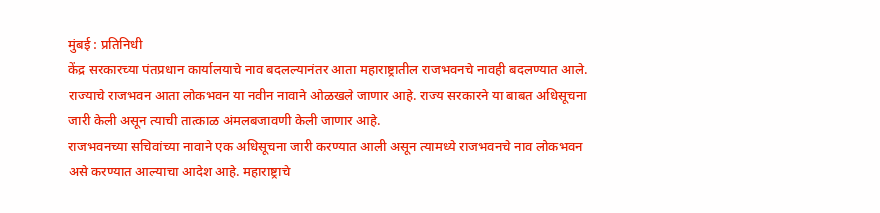मुंबई : प्रतिनिधी
केंद्र सरकारच्या पंतप्रधान कार्यालयाचे नाव बदलल्यानंतर आता महाराष्ट्रातील राजभवनचे नावही बदलण्यात आले. राज्याचे राजभवन आता लोकभवन या नवीन नावाने ओळखले जाणार आहे. राज्य सरकारने या बाबत अधिसूचना जारी केली असून त्याची तात्काळ अंमलबजावणी केली जाणार आहे.
राजभवनच्या सचिवांच्या नावाने एक अधिसूचना जारी करण्यात आली असून त्यामध्ये राजभवनचे नाव लोकभवन असे करण्यात आल्याचा आदेश आहे. महाराष्ट्राचे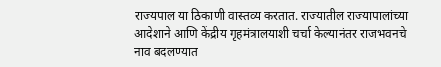राज्यपाल या ठिकाणी वास्तव्य करतात. राज्यातील राज्यापालांच्या आदेशाने आणि केंद्रीय गृहमंत्रालयाशी चर्चा केल्यानंतर राजभवनचे नाव बदलण्यात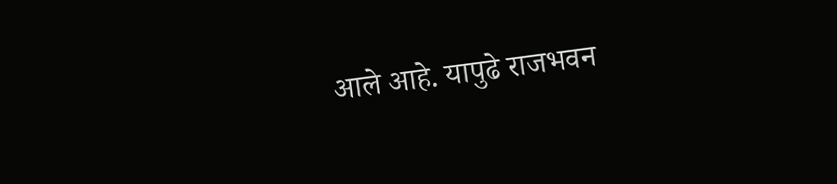आले आहे. यापुढे राजभवन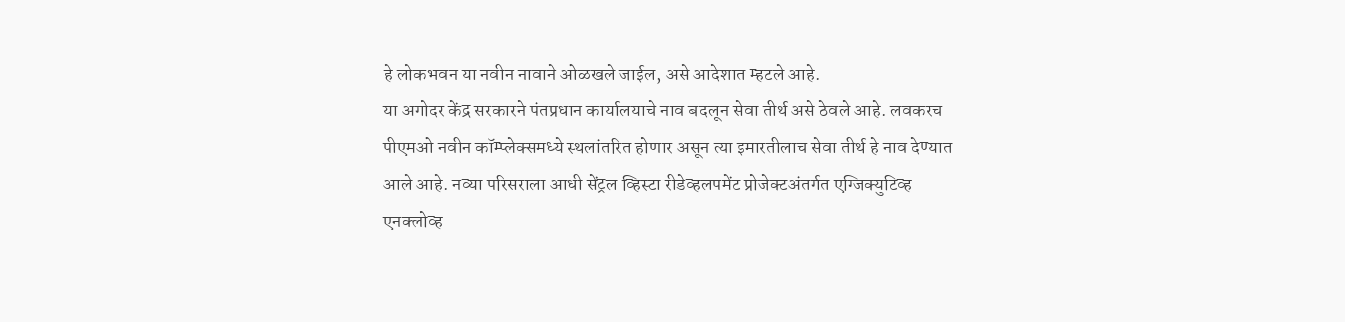हे लोकभवन या नवीन नावाने ओळखले जाईल, असे आदेशात म्हटले आहे.
या अगोदर केंद्र सरकारने पंतप्रधान कार्यालयाचे नाव बदलून सेवा तीर्थ असे ठेवले आहे. लवकरच पीएमओ नवीन कॉम्प्लेक्समध्ये स्थलांतरित होणार असून त्या इमारतीलाच सेवा तीर्थ हे नाव देण्यात आले आहे. नव्या परिसराला आधी सेंट्रल व्हिस्टा रीडेव्हलपमेंट प्रोजेक्टअंतर्गत एग्जिक्युटिव्ह एनक्लोव्ह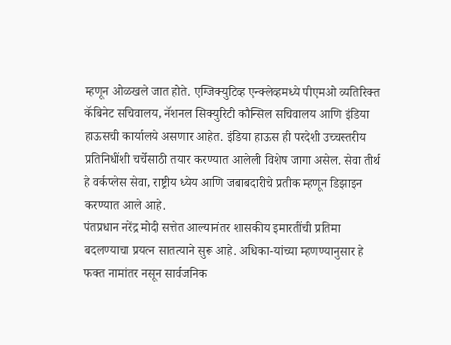म्हणून ओळखले जात होते. एग्जिक्युटिव्ह एन्क्लेव्हमध्ये पीएमओ व्यतिरिक्त कॅबिनेट सचिवालय, नॅशनल सिक्युरिटी कौन्सिल सचिवालय आणि इंडिया हाऊसची कार्यालये असणार आहेत. इंडिया हाऊस ही परदेशी उच्चस्तरीय प्रतिनिधींशी चर्चेसाठी तयार करण्यात आलेली विशेष जागा असेल. सेवा तीर्थ हे वर्कप्लेस सेवा, राष्ट्रीय ध्येय आणि जबाबदारीचे प्रतीक म्हणून डिझाइन करण्यात आले आहे.
पंतप्रधान नरेंद्र मोदी सत्तेत आल्यानंतर शासकीय इमारतींची प्रतिमा बदलण्याचा प्रयत्न सातत्याने सुरू आहे. अधिका-यांच्या म्हणण्यानुसार हे फक्त नामांतर नसून सार्वजनिक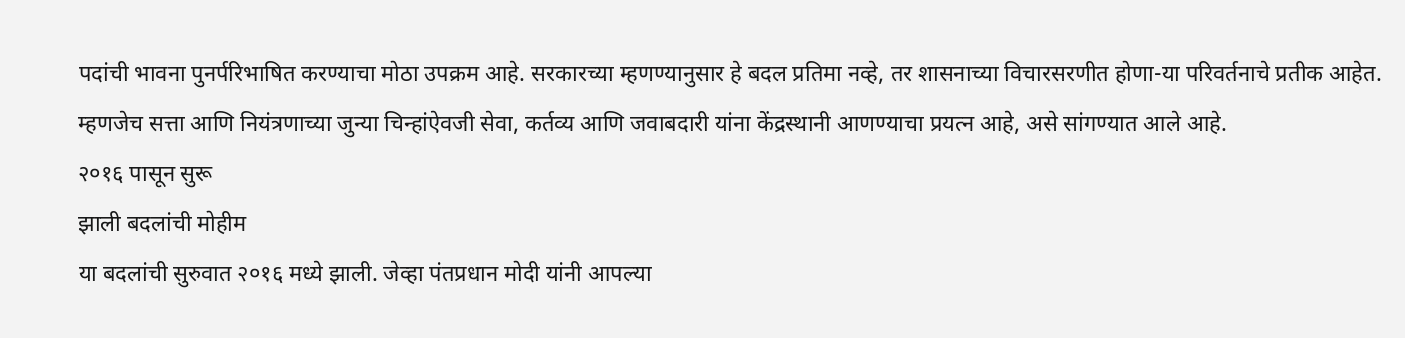पदांची भावना पुनर्परिभाषित करण्याचा मोठा उपक्रम आहे. सरकारच्या म्हणण्यानुसार हे बदल प्रतिमा नव्हे, तर शासनाच्या विचारसरणीत होणा-या परिवर्तनाचे प्रतीक आहेत. म्हणजेच सत्ता आणि नियंत्रणाच्या जुन्या चिन्हांऐवजी सेवा, कर्तव्य आणि जवाबदारी यांना केंद्रस्थानी आणण्याचा प्रयत्न आहे, असे सांगण्यात आले आहे.
२०१६ पासून सुरू
झाली बदलांची मोहीम
या बदलांची सुरुवात २०१६ मध्ये झाली. जेव्हा पंतप्रधान मोदी यांनी आपल्या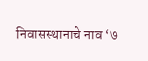निवासस्थानाचे नाव ‘७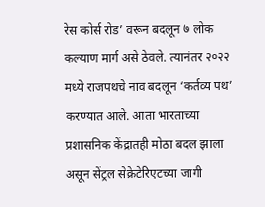रेस कोर्स रोड’ वरून बदलून ७ लोक कल्याण मार्ग असे ठेवले. त्यानंतर २०२२ मध्ये राजपथचे नाव बदलून ‘कर्तव्य पथ’ करण्यात आले. आता भारताच्या प्रशासनिक केंद्रातही मोठा बदल झाला असून सेंट्रल सेक्रेटेरिएटच्या जागी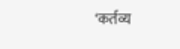‘कर्तव्य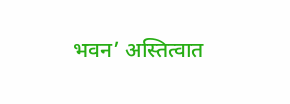भवन’ अस्तित्वात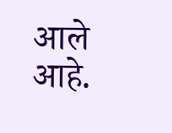आले आहे.